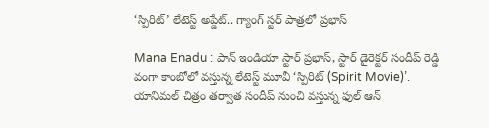‘స్పిరిట్’ లేటెస్ట్ అప్డేట్.. గ్యాంగ్ స్టర్ పాత్రలో ప్రభాస్

Mana Enadu : పాన్ ఇండియా స్టార్ ప్రభాస్, స్టార్ డైరెక్టర్ సందీప్ రెడ్డి వంగా కాంబోలో వస్తున్న లేటెస్ట్ మూవీ ‘స్పిరిట్ (Spirit Movie)’. యానిమల్ చిత్రం తర్వాత సందీప్ నుంచి వస్తున్న ఫుల్ ఆన్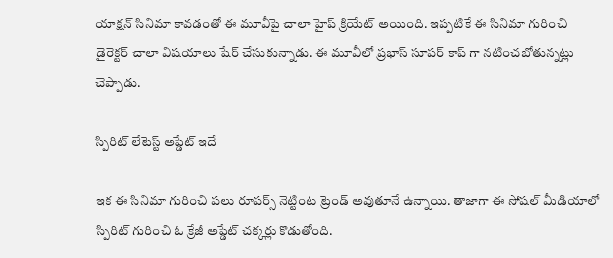యాక్షన్ సినిమా కావడంతో ఈ మూవీపై చాలా హైప్ క్రియేట్ అయింది. ఇప్పటికే ఈ సినిమా గురించి డైరెక్టర్ చాలా విషయాలు షేర్ చేసుకున్నాడు. ఈ మూవీలో ప్రభాస్ సూపర్ కాప్ గా నటించబోతున్నట్లు చెప్పాడు.

స్పిరిట్ లేటెస్ట్ అప్డేట్ ఇదే

ఇక ఈ సినిమా గురించి పలు రూపర్స్ నెట్టింట ట్రెండ్ అవుతూనే ఉన్నాయి. తాజాగా ఈ సోషల్ మీడియాలో స్పిరిట్ గురించి ఓ క్రేజీ అప్డేట్ చక్కర్లు కొడుతోంది.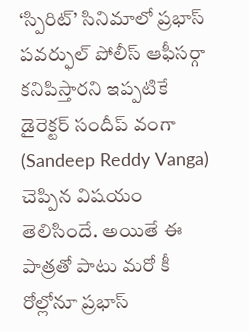‘స్పిరిట్’ సినిమాలో ప్రభాస్ పవర్ఫుల్ పోలీస్ ఆఫీసర్గా కనిపిస్తారని ఇప్పటికే డైరెక్టర్ సందీప్ వంగా (Sandeep Reddy Vanga) చెప్పిన విషయం తెలిసిందే. అయితే ఈ పాత్రతో పాటు మరో కీ రోల్లోనూ ప్రభాస్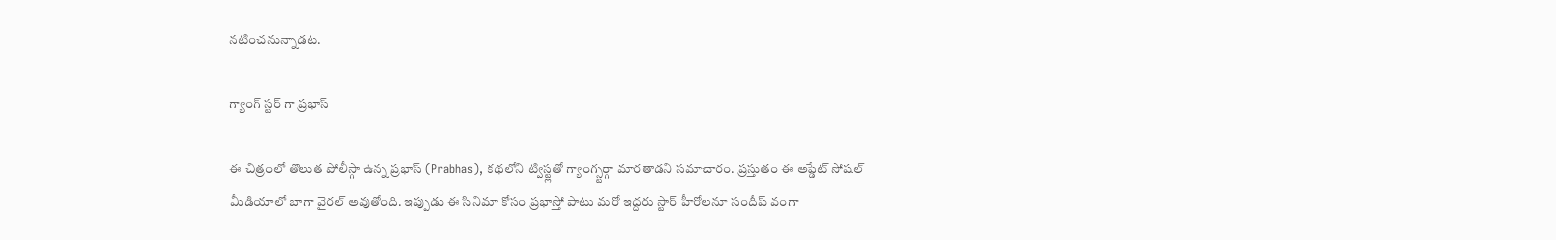నటించనున్నాడట.

గ్యాంగ్ స్టర్ గా ప్రభాస్

ఈ చిత్రంలో తొలుత పోలీస్గా ఉన్న ప్రభాస్ (Prabhas), కథలోని ట్విస్ట్లతో గ్యాంగ్స్టర్గా మారతాడని సమాచారం. ప్రస్తుతం ఈ అప్డేట్ సోషల్ మీడియాలో బాగా వైరల్ అవుతోంది. ఇప్పుడు ఈ సినిమా కోసం ప్రభాస్తో పాటు మరో ఇద్దరు స్టార్ హీరోలనూ సందీప్ వంగా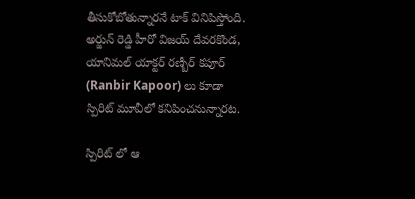తీసుకోబోతున్నారనే టాక్ వినిపిస్తోంది. అర్జున్ రెడ్డి హీరో విజయ్ దేవరకొండ, యానిమల్ యాక్టర్ రణ్బీర్ కపూర్ (Ranbir Kapoor) లు కూడా స్పిరిట్ మూవీలో కనిపించనున్నారట.

స్పిరిట్ లో ఆ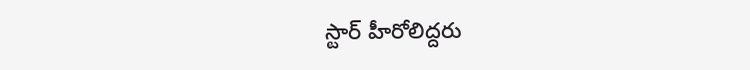స్టార్ హీరోలిద్దరు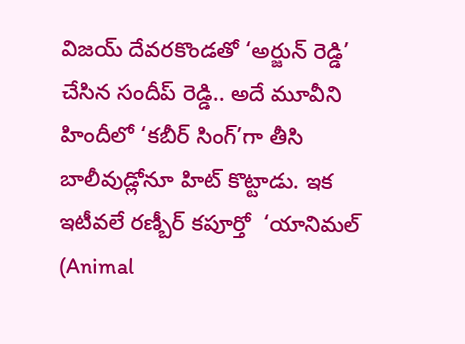విజయ్ దేవరకొండతో ‘అర్జున్ రెడ్డి’ చేసిన సందీప్ రెడ్డి.. అదే మూవీని హిందీలో ‘కబీర్ సింగ్’గా తీసి బాలీవుడ్లోనూ హిట్ కొట్టాడు. ఇక ఇటీవలే రణ్బీర్ కపూర్తో  ‘యానిమల్ (Animal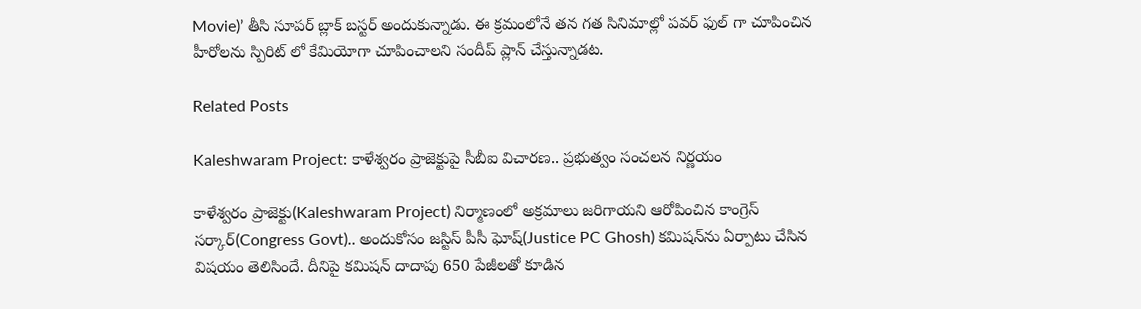Movie)’ తీసి సూపర్ బ్లాక్ బస్టర్ అందుకున్నాడు. ఈ క్రమంలోనే తన గత సినిమాల్లో పవర్ ఫుల్ గా చూపించిన హీరోలను స్పిరిట్ లో కేమియోగా చూపించాలని సందీప్ ప్లాన్ చేస్తున్నాడట.

Related Posts

Kaleshwaram Project: కాళేశ్వరం ప్రాజెక్టుపై సీబీఐ విచారణ.. ప్రభుత్వం సంచలన నిర్ణయం

కాళేశ్వరం ప్రాజెక్టు(Kaleshwaram Project) నిర్మాణంలో అక్రమాలు జరిగాయని ఆరోపించిన కాంగ్రెస్ సర్కార్(Congress Govt).. అందుకోసం జస్టిస్ పీసీ ఘోష్(Justice PC Ghosh) కమిషన్‌ను ఏర్పాటు చేసిన విషయం తెలిసిందే. దీనిపై కమిషన్ దాదాపు 650 పేజీలతో కూడిన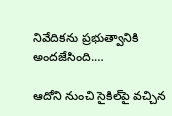నివేదికను ప్రభుత్వానికి అందజేసింది.…

ఆదోని నుంచి సైకిల్‌పై వచ్చిన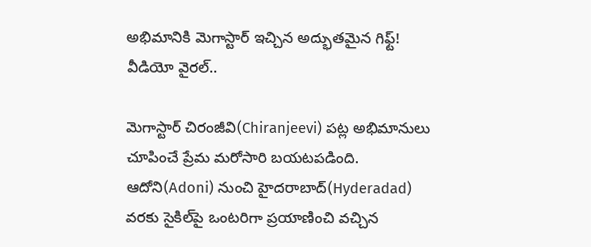అభిమానికి మెగాస్టార్ ఇచ్చిన అద్భుతమైన గిఫ్ట్! వీడియో వైరల్..

మెగాస్టార్ చిరంజీవి(Chiranjeevi) పట్ల అభిమానులు చూపించే ప్రేమ మరోసారి బయటపడింది. ఆదోని(Adoni) నుంచి హైదరాబాద్(Hyderadad) వరకు సైకిల్‌పై ఒంటరిగా ప్రయాణించి వచ్చిన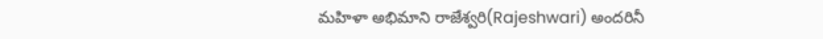మహిళా అభిమాని రాజేశ్వరి(Rajeshwari) అందరినీ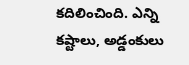కదిలించింది. ఎన్ని కష్టాలు, అడ్డంకులు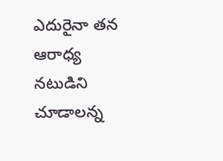ఎదురైనా తన ఆరాధ్య నటుడిని చూడాలన్న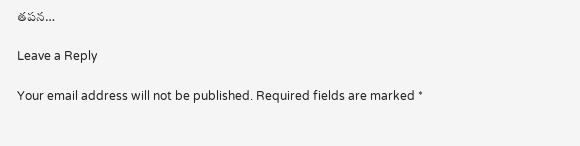తపన…

Leave a Reply

Your email address will not be published. Required fields are marked *